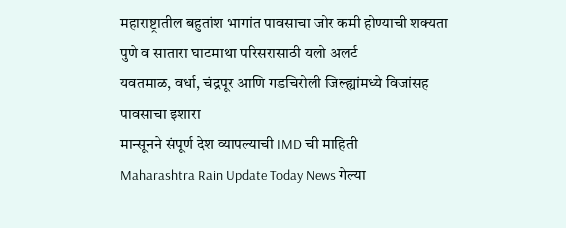महाराष्ट्रातील बहुतांश भागांत पावसाचा जोर कमी होण्याची शक्यता
पुणे व सातारा घाटमाथा परिसरासाठी यलो अलर्ट
यवतमाळ, वर्धा, चंद्रपूर आणि गडचिरोली जिल्ह्यांमध्ये विजांसह पावसाचा इशारा
मान्सूनने संपूर्ण देश व्यापल्याची IMD ची माहिती
Maharashtra Rain Update Today News गेल्या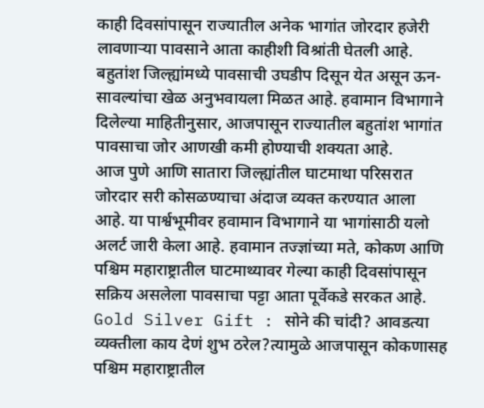काही दिवसांपासून राज्यातील अनेक भागांत जोरदार हजेरी लावणाऱ्या पावसाने आता काहीशी विश्रांती घेतली आहे. बहुतांश जिल्ह्यांमध्ये पावसाची उघडीप दिसून येत असून ऊन-सावल्यांचा खेळ अनुभवायला मिळत आहे. हवामान विभागाने दिलेल्या माहितीनुसार, आजपासून राज्यातील बहुतांश भागांत पावसाचा जोर आणखी कमी होण्याची शक्यता आहे.
आज पुणे आणि सातारा जिल्ह्यांतील घाटमाथा परिसरात जोरदार सरी कोसळण्याचा अंदाज व्यक्त करण्यात आला आहे. या पार्श्वभूमीवर हवामान विभागाने या भागांसाठी यलो अलर्ट जारी केला आहे. हवामान तज्ज्ञांच्या मते, कोकण आणि पश्चिम महाराष्ट्रातील घाटमाथ्यावर गेल्या काही दिवसांपासून सक्रिय असलेला पावसाचा पट्टा आता पूर्वेकडे सरकत आहे.
Gold Silver Gift : सोने की चांदी? आवडत्या व्यक्तीला काय देणं शुभ ठरेल?त्यामुळे आजपासून कोकणासह पश्चिम महाराष्ट्रातील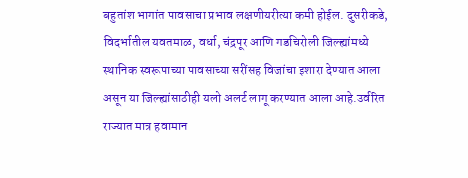बहुतांश भागांत पावसाचा प्रभाव लक्षणीयरीत्या कमी होईल. दुसरीकडे, विदर्भातील यवतमाळ, वर्धा, चंद्रपूर आणि गडचिरोली जिल्ह्यांमध्ये स्थानिक स्वरूपाच्या पावसाच्या सरींसह विजांचा इशारा देण्यात आला असून या जिल्ह्यांसाठीही यलो अलर्ट लागू करण्यात आला आहे.उर्वरित राज्यात मात्र हवामान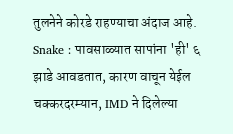तुलनेने कोरडे राहण्याचा अंदाज आहे.
Snake : पावसाळ्यात सापांना 'ही' ६ झाडे आवडतात, कारण वाचून येईल चक्करदरम्यान, IMD ने दिलेल्या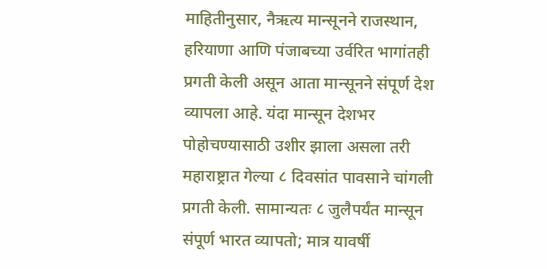माहितीनुसार, नैऋत्य मान्सूनने राजस्थान, हरियाणा आणि पंजाबच्या उर्वरित भागांतही प्रगती केली असून आता मान्सूनने संपूर्ण देश व्यापला आहे. यंदा मान्सून देशभर पोहोचण्यासाठी उशीर झाला असला तरी महाराष्ट्रात गेल्या ८ दिवसांत पावसाने चांगली प्रगती केली. सामान्यतः ८ जुलैपर्यंत मान्सून संपूर्ण भारत व्यापतो; मात्र यावर्षी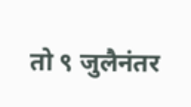तो ९ जुलैनंतर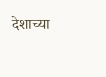देशाच्या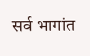सर्व भागांत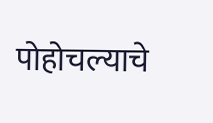पोहोचल्याचे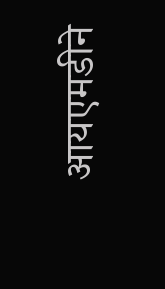आयएमडीने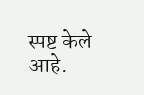स्पष्ट केले आहे.